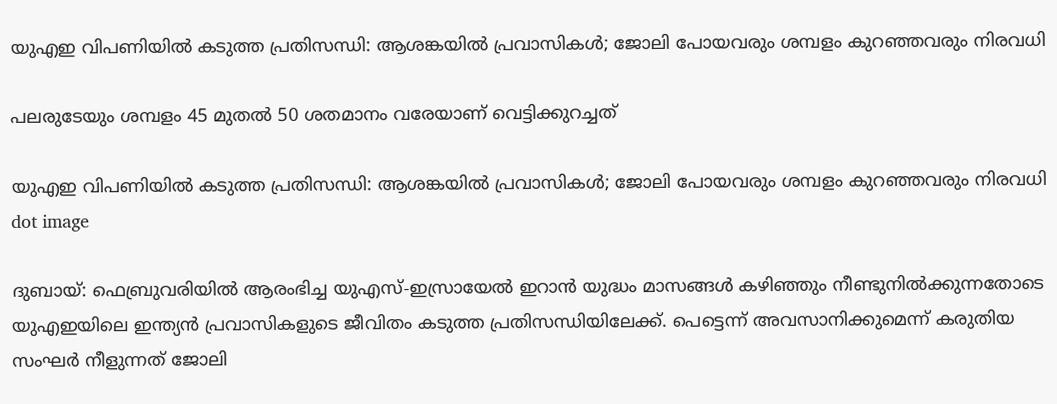യുഎഇ വിപണിയില്‍ കടുത്ത പ്രതിസന്ധി: ആശങ്കയില്‍ പ്രവാസികള്‍; ജോലി പോയവരും ശമ്പളം കുറഞ്ഞവരും നിരവധി

പലരുടേയും ശമ്പളം 45 മുതല്‍ 50 ശതമാനം വരേയാണ് വെട്ടിക്കുറച്ചത്

യുഎഇ വിപണിയില്‍ കടുത്ത പ്രതിസന്ധി: ആശങ്കയില്‍ പ്രവാസികള്‍; ജോലി പോയവരും ശമ്പളം കുറഞ്ഞവരും നിരവധി
dot image

ദുബായ്: ഫെബ്രുവരിയിൽ ആരംഭിച്ച യുഎസ്-ഇസ്രായേൽ ഇറാൻ യുദ്ധം മാസങ്ങൾ കഴിഞ്ഞും നീണ്ടുനിൽക്കുന്നതോടെ യുഎഇയിലെ ഇന്ത്യൻ പ്രവാസികളുടെ ജീവിതം കടുത്ത പ്രതിസന്ധിയിലേക്ക്. പെട്ടെന്ന് അവസാനിക്കുമെന്ന് കരുതിയ സംഘർ നീളുന്നത് ജോലി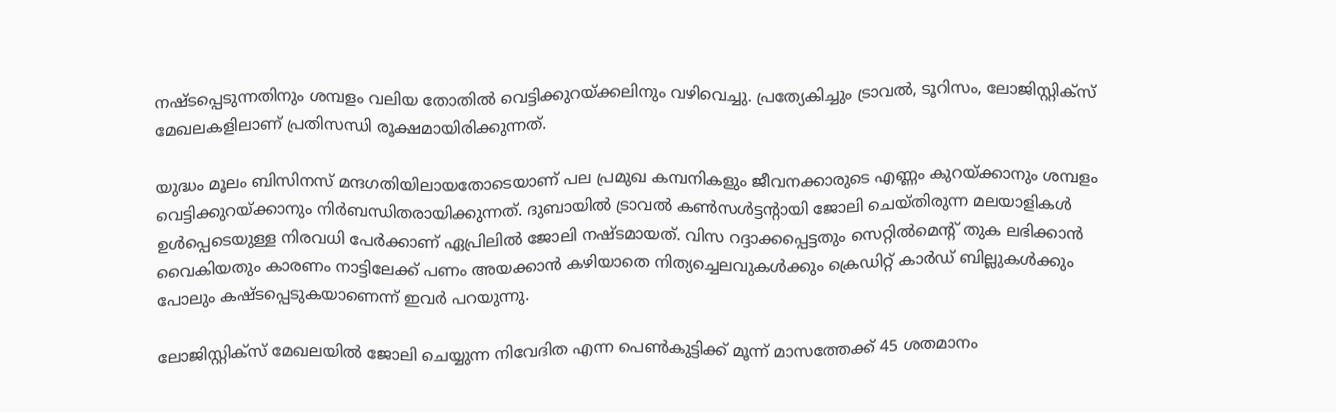നഷ്ടപ്പെടുന്നതിനും ശമ്പളം വലിയ തോതില്‍ വെട്ടിക്കുറയ്ക്കലിനും വഴിവെച്ചു. പ്രത്യേകിച്ചും ട്രാവൽ, ടൂറിസം, ലോജിസ്റ്റിക്സ് മേഖലകളിലാണ് പ്രതിസന്ധി രൂക്ഷമായിരിക്കുന്നത്.

യുദ്ധം മൂലം ബിസിനസ് മന്ദഗതിയിലായതോടെയാണ് പല പ്രമുഖ കമ്പനികളും ജീവനക്കാരുടെ എണ്ണം കുറയ്ക്കാനും ശമ്പളം വെട്ടിക്കുറയ്ക്കാനും നിർബന്ധിതരായിക്കുന്നത്. ദുബായിൽ ട്രാവൽ കൺസൾട്ടന്റായി ജോലി ചെയ്തിരുന്ന മലയാളികള്‍ ഉൾപ്പെടെയുള്ള നിരവധി പേർക്കാണ് ഏപ്രിലിൽ ജോലി നഷ്ടമായത്. വിസ റദ്ദാക്കപ്പെട്ടതും സെറ്റിൽമെന്റ് തുക ലഭിക്കാൻ വൈകിയതും കാരണം നാട്ടിലേക്ക് പണം അയക്കാൻ കഴിയാതെ നിത്യച്ചെലവുകൾക്കും ക്രെഡിറ്റ് കാർഡ് ബില്ലുകൾക്കും പോലും കഷ്ടപ്പെടുകയാണെന്ന് ഇവർ പറയുന്നു.

ലോജിസ്റ്റിക്സ് മേഖലയിൽ ജോലി ചെയ്യുന്ന നിവേദിത എന്ന പെണ്‍കുട്ടിക്ക് മൂന്ന് മാസത്തേക്ക് 45 ശതമാനം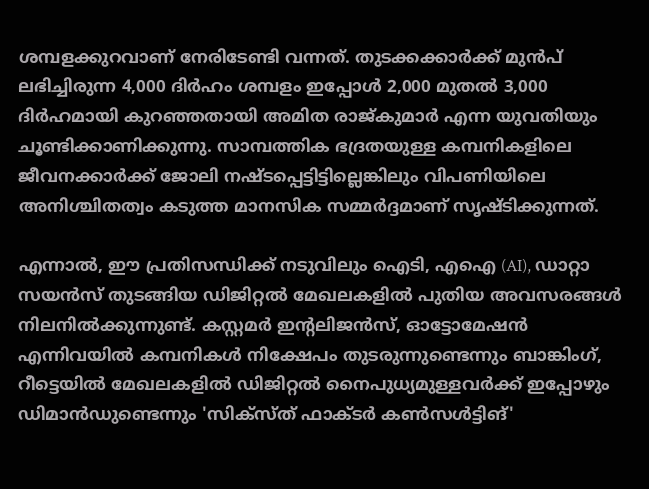ശമ്പളക്കുറവാണ് നേരിടേണ്ടി വന്നത്. തുടക്കക്കാർക്ക് മുൻപ് ലഭിച്ചിരുന്ന 4,000 ദിർഹം ശമ്പളം ഇപ്പോൾ 2,000 മുതൽ 3,000 ദിർഹമായി കുറഞ്ഞതായി അമിത രാജ്കുമാർ എന്ന യുവതിയും ചൂണ്ടിക്കാണിക്കുന്നു. സാമ്പത്തിക ഭദ്രതയുള്ള കമ്പനികളിലെ ജീവനക്കാർക്ക് ജോലി നഷ്ടപ്പെട്ടിട്ടില്ലെങ്കിലും വിപണിയിലെ അനിശ്ചിതത്വം കടുത്ത മാനസിക സമ്മർദ്ദമാണ് സൃഷ്ടിക്കുന്നത്.

എന്നാൽ, ഈ പ്രതിസന്ധിക്ക് നടുവിലും ഐടി, എഐ (AI), ഡാറ്റാ സയൻസ് തുടങ്ങിയ ഡിജിറ്റൽ മേഖലകളിൽ പുതിയ അവസരങ്ങൾ നിലനിൽക്കുന്നുണ്ട്. കസ്റ്റമർ ഇന്റലിജൻസ്, ഓട്ടോമേഷൻ എന്നിവയിൽ കമ്പനികൾ നിക്ഷേപം തുടരുന്നുണ്ടെന്നും ബാങ്കിംഗ്, റീട്ടെയിൽ മേഖലകളിൽ ഡിജിറ്റൽ നൈപുധ്യമുള്ളവർക്ക് ഇപ്പോഴും ഡിമാൻഡുണ്ടെന്നും 'സിക്സ്ത് ഫാക്ടർ കൺസൾട്ടിങ്'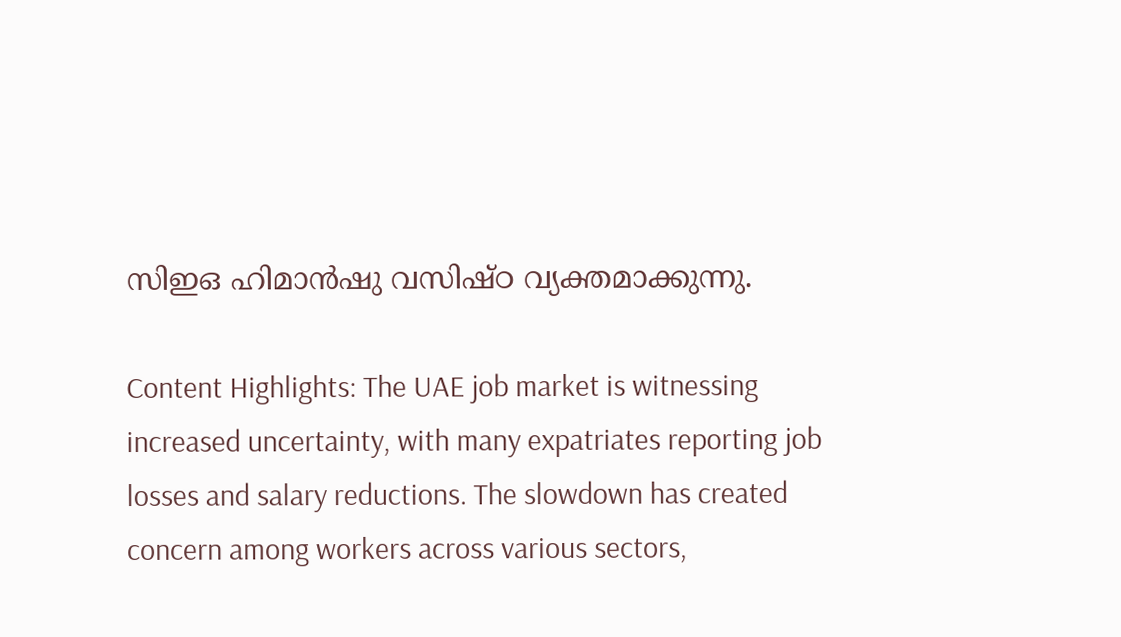സിഇഒ ഹിമാൻഷു വസിഷ്ഠ വ്യക്തമാക്കുന്നു.

Content Highlights: The UAE job market is witnessing increased uncertainty, with many expatriates reporting job losses and salary reductions. The slowdown has created concern among workers across various sectors,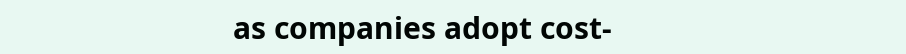as companies adopt cost-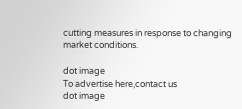cutting measures in response to changing market conditions.

dot image
To advertise here,contact us
dot image